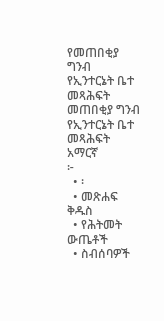የመጠበቂያ ግንብ የኢንተርኔት ቤተ መጻሕፍት
መጠበቂያ ግንብ
የኢንተርኔት ቤተ መጻሕፍት
አማርኛ
፦
  • ፡
  • መጽሐፍ ቅዱስ
  • የሕትመት ውጤቶች
  • ስብሰባዎች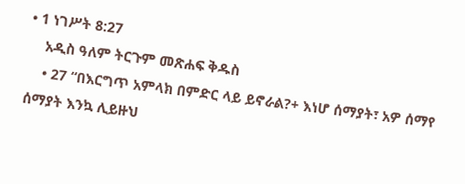• 1 ነገሥት 8:27
    አዲስ ዓለም ትርጉም መጽሐፍ ቅዱስ
    • 27 “በእርግጥ አምላክ በምድር ላይ ይኖራል?+ እነሆ ሰማያት፣ አዎ ሰማየ ሰማያት እንኳ ሊይዙህ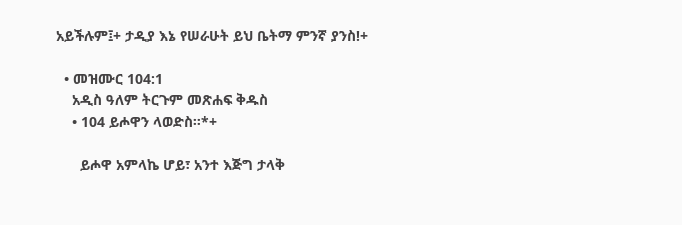አይችሉም፤+ ታዲያ እኔ የሠራሁት ይህ ቤትማ ምንኛ ያንስ!+

  • መዝሙር 104:1
    አዲስ ዓለም ትርጉም መጽሐፍ ቅዱስ
    • 104 ይሖዋን ላወድስ።*+

      ይሖዋ አምላኬ ሆይ፣ አንተ እጅግ ታላቅ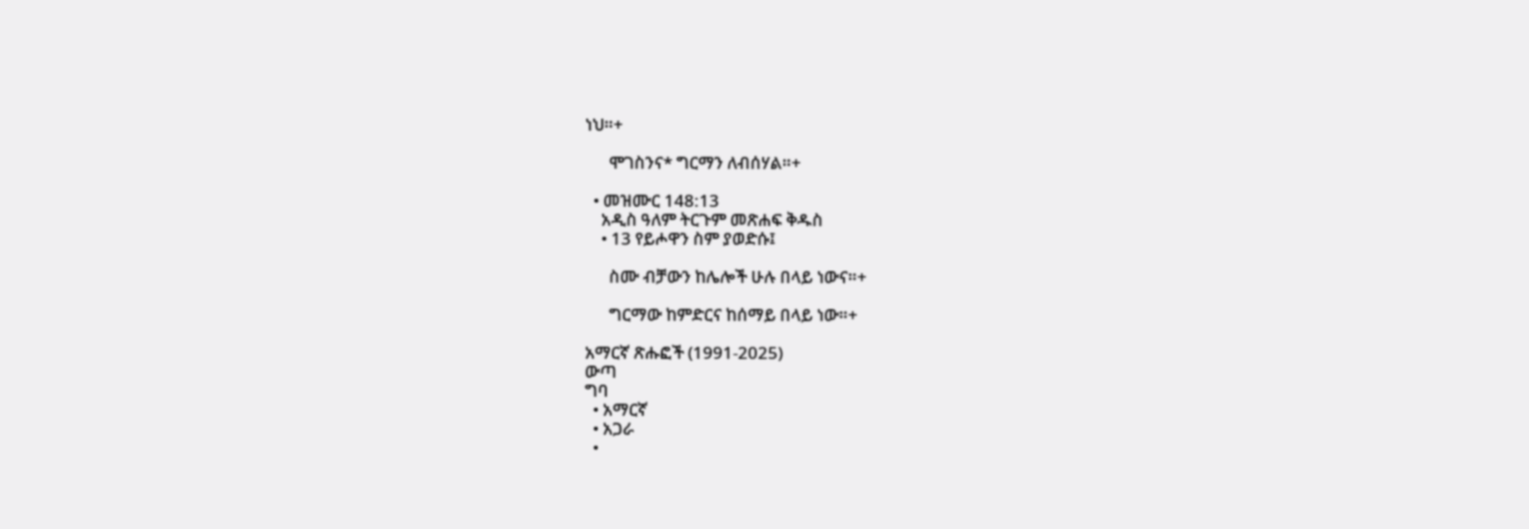ነህ።+

      ሞገስንና* ግርማን ለብሰሃል።+

  • መዝሙር 148:13
    አዲስ ዓለም ትርጉም መጽሐፍ ቅዱስ
    • 13 የይሖዋን ስም ያወድሱ፤

      ስሙ ብቻውን ከሌሎች ሁሉ በላይ ነውና።+

      ግርማው ከምድርና ከሰማይ በላይ ነው።+

አማርኛ ጽሑፎች (1991-2025)
ውጣ
ግባ
  • አማርኛ
  • አጋራ
  •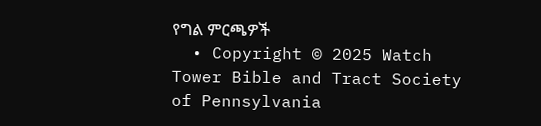የግል ምርጫዎች
  • Copyright © 2025 Watch Tower Bible and Tract Society of Pennsylvania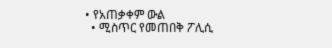• የአጠቃቀም ውል
  • ሚስጥር የመጠበቅ ፖሊሲ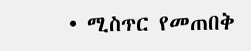• ሚስጥር የመጠበቅ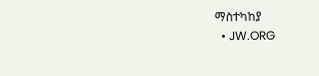ማስተካከያ
  • JW.ORG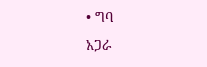• ግባ
አጋራ